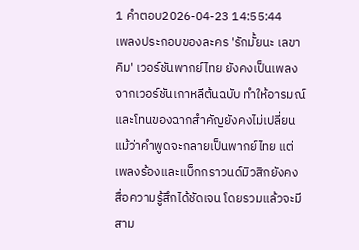1 คำตอบ2026-04-23 14:55:44
เพลงประกอบของละคร 'รักมั้ยนะ เลขาคิม' เวอร์ชันพากย์ไทย ยังคงเป็นเพลงจากเวอร์ชันเกาหลีต้นฉบับ ทำให้อารมณ์และโทนของฉากสำคัญยังคงไม่เปลี่ยน แม้ว่าคำพูดจะกลายเป็นพากย์ไทย แต่เพลงร้องและแบ็กกราวนด์มิวสิกยังคงสื่อความรู้สึกได้ชัดเจน โดยรวมแล้วจะมีสาม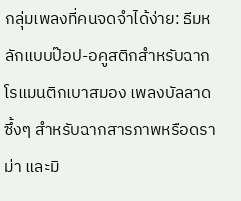กลุ่มเพลงที่คนจดจำได้ง่าย: ธีมหลักแบบป๊อป-อคูสติกสำหรับฉากโรแมนติกเบาสมอง เพลงบัลลาดซึ้งๆ สำหรับฉากสารภาพหรือดราม่า และมิ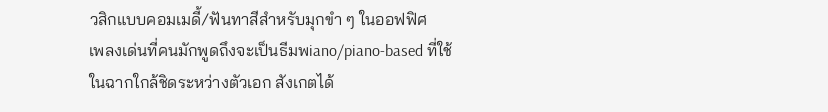วสิกแบบคอมเมดี้/ฟันทาสีสำหรับมุกขำ ๆ ในออฟฟิศ
เพลงเด่นที่คนมักพูดถึงจะเป็นธีมพiano/piano-based ที่ใช้ในฉากใกล้ชิดระหว่างตัวเอก สังเกตได้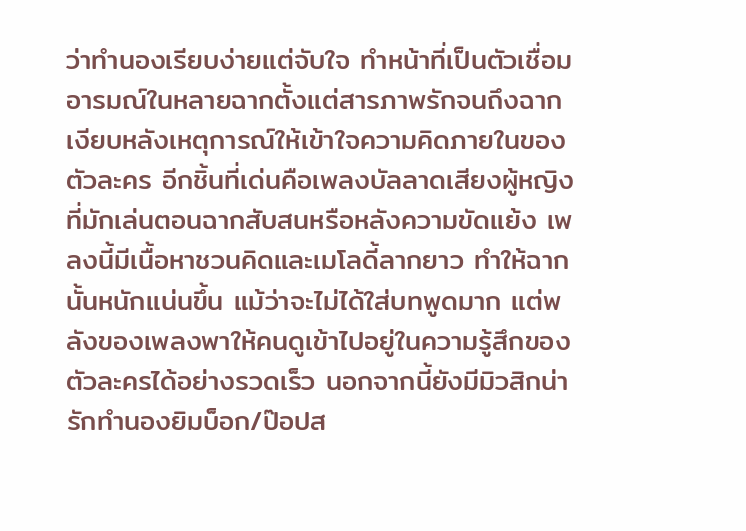ว่าทำนองเรียบง่ายแต่จับใจ ทำหน้าที่เป็นตัวเชื่อมอารมณ์ในหลายฉากตั้งแต่สารภาพรักจนถึงฉากเงียบหลังเหตุการณ์ให้เข้าใจความคิดภายในของตัวละคร อีกชิ้นที่เด่นคือเพลงบัลลาดเสียงผู้หญิงที่มักเล่นตอนฉากสับสนหรือหลังความขัดแย้ง เพลงนี้มีเนื้อหาชวนคิดและเมโลดี้ลากยาว ทำให้ฉากนั้นหนักแน่นขึ้น แม้ว่าจะไม่ได้ใส่บทพูดมาก แต่พลังของเพลงพาให้คนดูเข้าไปอยู่ในความรู้สึกของตัวละครได้อย่างรวดเร็ว นอกจากนี้ยังมีมิวสิกน่ารักทำนองยิมบ็อก/ป๊อปส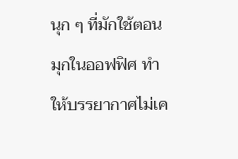นุก ๆ ที่มักใช้ตอนมุกในออฟฟิศ ทำให้บรรยากาศไม่เค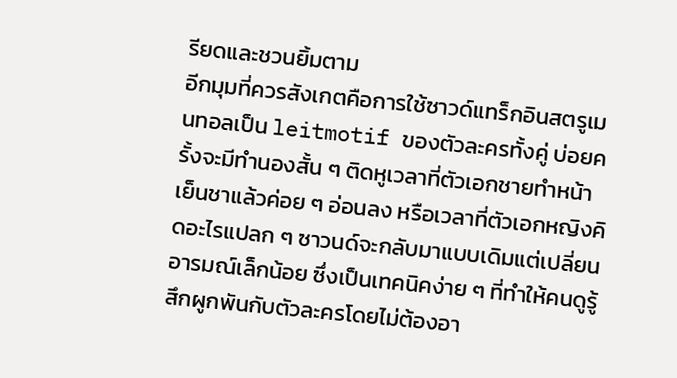รียดและชวนยิ้มตาม
อีกมุมที่ควรสังเกตคือการใช้ซาวด์แทร็กอินสตรูเมนทอลเป็น leitmotif ของตัวละครทั้งคู่ บ่อยครั้งจะมีทำนองสั้น ๆ ติดหูเวลาที่ตัวเอกชายทำหน้าเย็นชาแล้วค่อย ๆ อ่อนลง หรือเวลาที่ตัวเอกหญิงคิดอะไรแปลก ๆ ซาวนด์จะกลับมาแบบเดิมแต่เปลี่ยนอารมณ์เล็กน้อย ซึ่งเป็นเทคนิคง่าย ๆ ที่ทำให้คนดูรู้สึกผูกพันกับตัวละครโดยไม่ต้องอา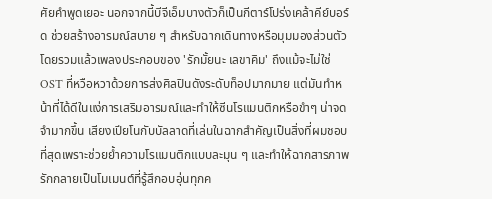ศัยคำพูดเยอะ นอกจากนี้บีจีเอ็มบางตัวก็เป็นกีตาร์โปร่งเคล้าคีย์บอร์ด ช่วยสร้างอารมณ์สบาย ๆ สำหรับฉากเดินทางหรือมุมมองส่วนตัว
โดยรวมแล้วเพลงประกอบของ 'รักมั้ยนะ เลขาคิม' ถึงแม้จะไม่ใช่ OST ที่หวือหวาด้วยการส่งศิลปินดังระดับท็อปมากมาย แต่มันทำหน้าที่ได้ดีในแง่การเสริมอารมณ์และทำให้ซีนโรแมนติกหรือขำๆ น่าจดจำมากขึ้น เสียงเปียโนกับบัลลาดที่เล่นในฉากสำคัญเป็นสิ่งที่ผมชอบที่สุดเพราะช่วยย้ำความโรแมนติกแบบละมุน ๆ และทำให้ฉากสารภาพรักกลายเป็นโมเมนต์ที่รู้สึกอบอุ่นทุกค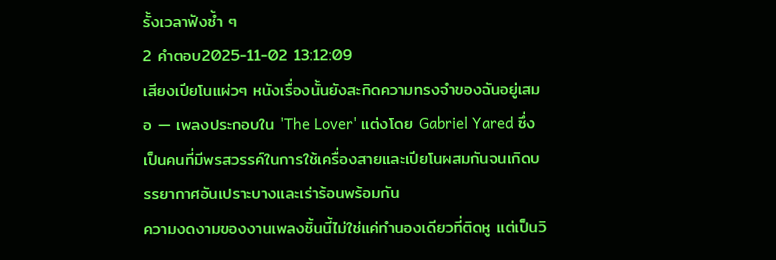รั้งเวลาฟังซ้ำ ๆ
2 คำตอบ2025-11-02 13:12:09
เสียงเปียโนแผ่วๆ หนังเรื่องนั้นยังสะกิดความทรงจำของฉันอยู่เสมอ — เพลงประกอบใน 'The Lover' แต่งโดย Gabriel Yared ซึ่งเป็นคนที่มีพรสวรรค์ในการใช้เครื่องสายและเปียโนผสมกันจนเกิดบรรยากาศอันเปราะบางและเร่าร้อนพร้อมกัน
ความงดงามของงานเพลงชิ้นนี้ไม่ใช่แค่ทำนองเดียวที่ติดหู แต่เป็นวิ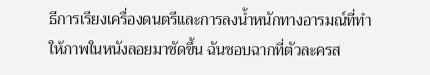ธีการเรียงเครื่องดนตรีและการลงน้ำหนักทางอารมณ์ที่ทำให้ภาพในหนังลอยมาชัดขึ้น ฉันชอบฉากที่ตัวละครส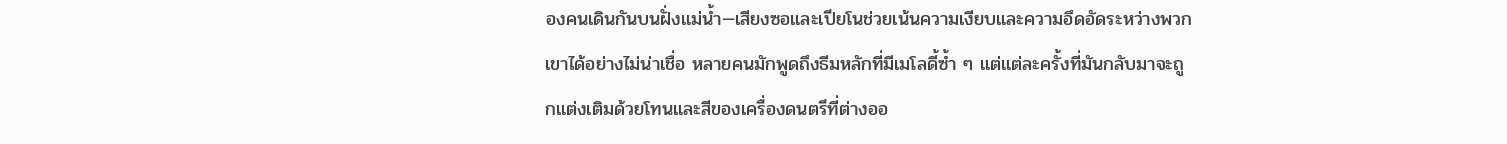องคนเดินกันบนฝั่งแม่น้ำ—เสียงซอและเปียโนช่วยเน้นความเงียบและความอึดอัดระหว่างพวกเขาได้อย่างไม่น่าเชื่อ หลายคนมักพูดถึงธีมหลักที่มีเมโลดี้ซ้ำ ๆ แต่แต่ละครั้งที่มันกลับมาจะถูกแต่งเติมด้วยโทนและสีของเครื่องดนตรีที่ต่างออ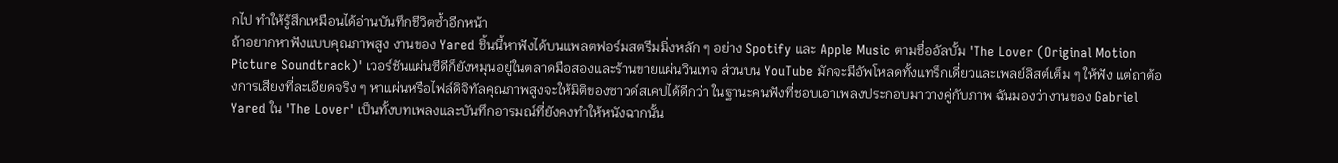กไป ทำให้รู้สึกเหมือนได้อ่านบันทึกชีวิตซ้ำอีกหน้า
ถ้าอยากหาฟังแบบคุณภาพสูง งานของ Yared ชิ้นนี้หาฟังได้บนแพลตฟอร์มสตรีมมิ่งหลัก ๆ อย่าง Spotify และ Apple Music ตามชื่ออัลบั้ม 'The Lover (Original Motion Picture Soundtrack)' เวอร์ชันแผ่นซีดีก็ยังหมุนอยู่ในตลาดมือสองและร้านขายแผ่นวินเทจ ส่วนบน YouTube มักจะมีอัพโหลดทั้งแทร็กเดี่ยวและเพลย์ลิสต์เต็ม ๆ ให้ฟัง แต่ถาต้องการเสียงที่ละเอียดจริง ๆ หาแผ่นหรือไฟล์ดิจิทัลคุณภาพสูงจะให้มิติของซาวด์สเคปได้ดีกว่า ในฐานะคนฟังที่ชอบเอาเพลงประกอบมาวางคู่กับภาพ ฉันมองว่างานของ Gabriel Yared ใน 'The Lover' เป็นทั้งบทเพลงและบันทึกอารมณ์ที่ยังคงทำให้หนังฉากนั้น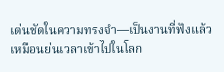เด่นชัดในความทรงจำ—เป็นงานที่ฟังแล้วเหมือนย่นเวลาเข้าไปในโลก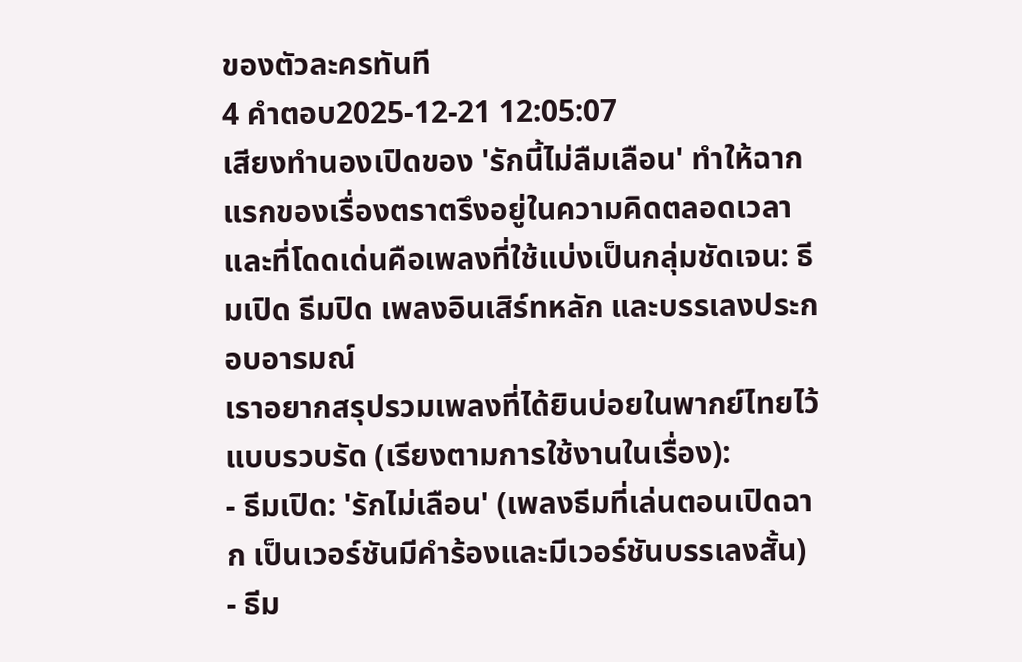ของตัวละครทันที
4 คำตอบ2025-12-21 12:05:07
เสียงทำนองเปิดของ 'รักนี้ไม่ลืมเลือน' ทำให้ฉากแรกของเรื่องตราตรึงอยู่ในความคิดตลอดเวลา และที่โดดเด่นคือเพลงที่ใช้แบ่งเป็นกลุ่มชัดเจน: ธีมเปิด ธีมปิด เพลงอินเสิร์ทหลัก และบรรเลงประกอบอารมณ์
เราอยากสรุปรวมเพลงที่ได้ยินบ่อยในพากย์ไทยไว้แบบรวบรัด (เรียงตามการใช้งานในเรื่อง):
- ธีมเปิด: 'รักไม่เลือน' (เพลงธีมที่เล่นตอนเปิดฉาก เป็นเวอร์ชันมีคำร้องและมีเวอร์ชันบรรเลงสั้น)
- ธีม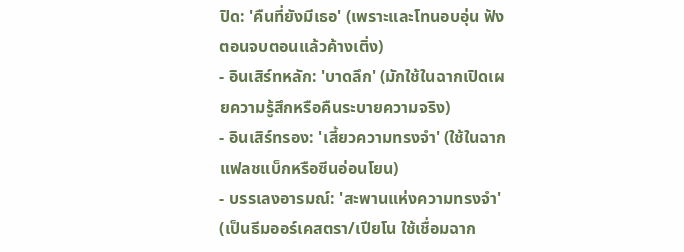ปิด: 'คืนที่ยังมีเธอ' (เพราะและโทนอบอุ่น ฟังตอนจบตอนแล้วค้างเติ่ง)
- อินเสิร์ทหลัก: 'บาดลึก' (มักใช้ในฉากเปิดเผยความรู้สึกหรือคืนระบายความจริง)
- อินเสิร์ทรอง: 'เสี้ยวความทรงจำ' (ใช้ในฉากแฟลชแบ็กหรือซีนอ่อนโยน)
- บรรเลงอารมณ์: 'สะพานแห่งความทรงจำ' (เป็นธีมออร์เคสตรา/เปียโน ใช้เชื่อมฉาก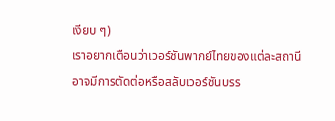เงียบ ๆ)
เราอยากเตือนว่าเวอร์ชันพากย์ไทยของแต่ละสถานีอาจมีการตัดต่อหรือสลับเวอร์ชันบรร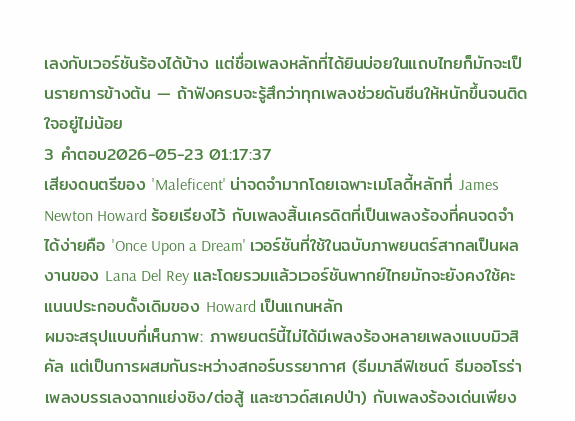เลงกับเวอร์ชันร้องได้บ้าง แต่ชื่อเพลงหลักที่ได้ยินบ่อยในแถบไทยก็มักจะเป็นรายการข้างต้น — ถ้าฟังครบจะรู้สึกว่าทุกเพลงช่วยดันซีนให้หนักขึ้นจนติดใจอยู่ไม่น้อย
3 คำตอบ2026-05-23 01:17:37
เสียงดนตรีของ 'Maleficent' น่าจดจำมากโดยเฉพาะเมโลดี้หลักที่ James Newton Howard ร้อยเรียงไว้ กับเพลงสิ้นเครดิตที่เป็นเพลงร้องที่คนจดจำได้ง่ายคือ 'Once Upon a Dream' เวอร์ชันที่ใช้ในฉบับภาพยนตร์สากลเป็นผลงานของ Lana Del Rey และโดยรวมแล้วเวอร์ชันพากย์ไทยมักจะยังคงใช้คะแนนประกอบดั้งเดิมของ Howard เป็นแกนหลัก
ผมจะสรุปแบบที่เห็นภาพ: ภาพยนตร์นี้ไม่ได้มีเพลงร้องหลายเพลงแบบมิวสิคัล แต่เป็นการผสมกันระหว่างสกอร์บรรยากาศ (ธีมมาลีฟิเซนต์ ธีมออโรร่า เพลงบรรเลงฉากแย่งชิง/ต่อสู้ และซาวด์สเคปป่า) กับเพลงร้องเด่นเพียง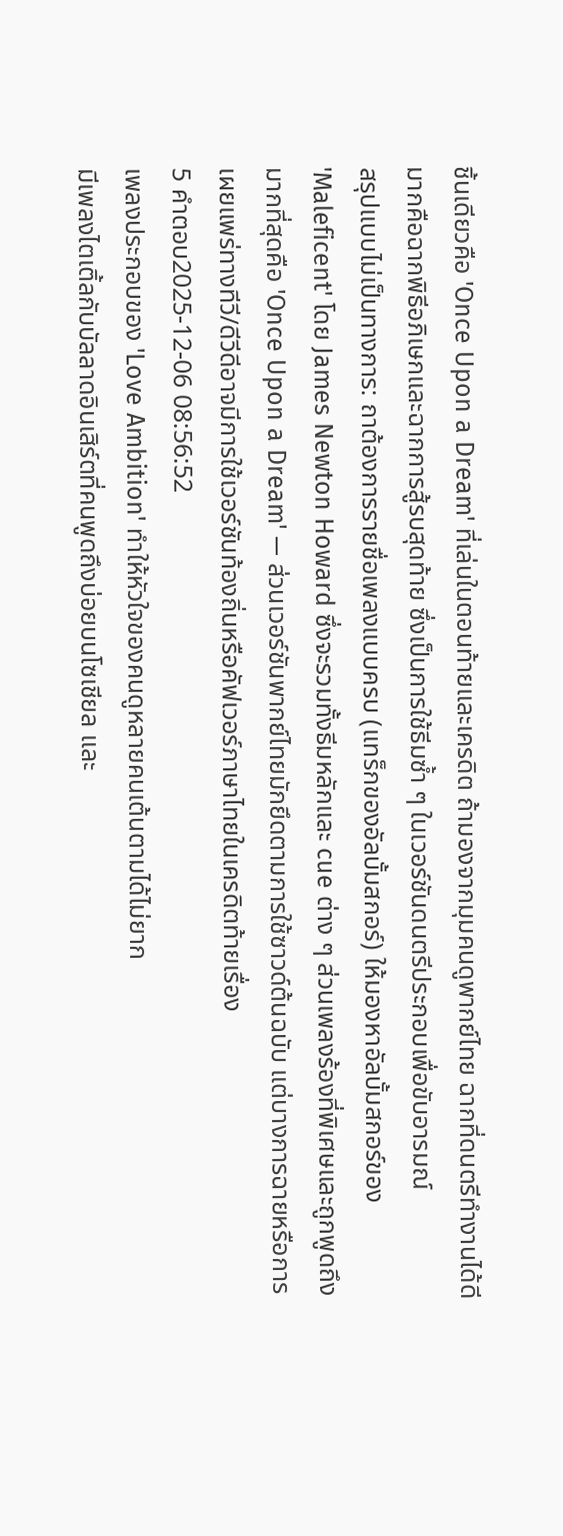ชิ้นเดียวคือ 'Once Upon a Dream' ที่เล่นในตอนท้ายและเครดิต ถ้ามองจากมุมคนดูพากย์ไทย ฉากที่ดนตรีทำงานได้ดีมากคือฉากพิธีอภิเษกและฉากการสู้รบสุดท้าย ซึ่งเป็นการใช้ธีมซ้ำ ๆ ในเวอร์ชันดนตรีประกอบเพื่อขับอารมณ์
สรุปแบบไม่เป็นทางการ: ถาต้องการรายชื่อเพลงแบบครบ (แทร็กของอัลบั้มสกอร์) ให้มองหาอัลบั้มสกอร์ของ 'Maleficent' โดย James Newton Howard ซึ่งจะรวมทั้งธีมหลักและ cue ต่าง ๆ ส่วนเพลงร้องที่พิเศษและถูกพูดถึงมากที่สุดคือ 'Once Upon a Dream' — ส่วนเวอร์ชันพากย์ไทยมักยึดตามการใช้ซาวด์ต้นฉบับ แต่บางการฉายหรือการเผยแพร่ทางทีวี/ดีวีดีอาจมีการใช้เวอร์ชันท้องถิ่นหรือคัฟเวอร์ภาษาไทยในเครดิตท้ายเรื่อง
5 คำตอบ2025-12-06 08:56:52
เพลงประกอบของ 'Love Ambition' ทำให้หัวใจของคนดูหลายคนเต้นตามได้ไม่ยาก
มีเพลงไตเติ้ลกับบัลลาดอินเสิร์ตที่คนพูดถึงบ่อยบนโซเชียล และ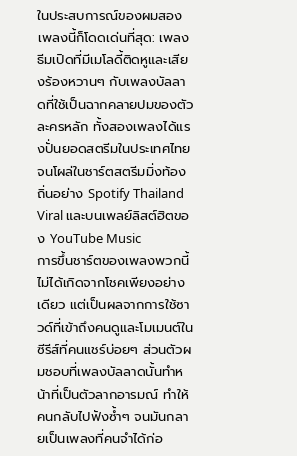ในประสบการณ์ของผมสองเพลงนี้ก็โดดเด่นที่สุด: เพลงธีมเปิดที่มีเมโลดี้ติดหูและเสียงร้องหวานๆ กับเพลงบัลลาดที่ใช้เป็นฉากคลายปมของตัวละครหลัก ทั้งสองเพลงได้แรงปั่นยอดสตรีมในประเทศไทยจนโผล่ในชาร์ตสตรีมมิ่งท้องถิ่นอย่าง Spotify Thailand Viral และบนเพลย์ลิสต์ฮิตของ YouTube Music
การขึ้นชาร์ตของเพลงพวกนี้ไม่ได้เกิดจากโชคเพียงอย่างเดียว แต่เป็นผลจากการใช้ซาวด์ที่เข้าถึงคนดูและโมเมนต์ในซีรีส์ที่คนแชร์บ่อยๆ ส่วนตัวผมชอบที่เพลงบัลลาดนั้นทำหน้าที่เป็นตัวลากอารมณ์ ทำให้คนกลับไปฟังซ้ำๆ จนมันกลายเป็นเพลงที่คนจำได้ก่อ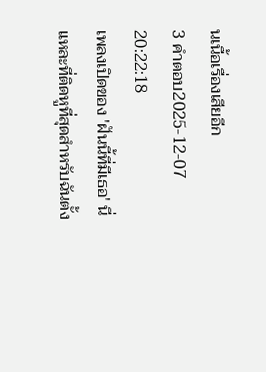นเนื้อเรื่องเสียอีก
3 คำตอบ2025-12-07 20:22:18
เพลงเปิดของ 'ฝันนี้ที่มีเธอ' นี่แหละที่ติดหูที่สุดสำหรับฉันตั้ง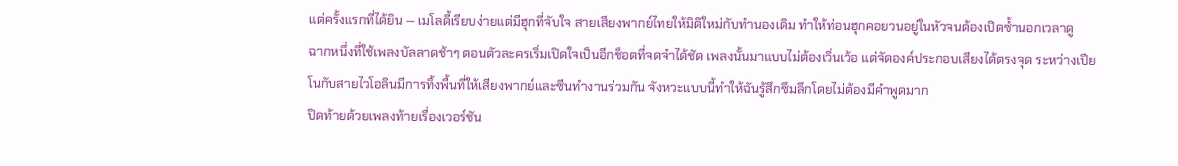แต่ครั้งแรกที่ได้ยิน — เมโลดี้เรียบง่ายแต่มีฮุกที่จับใจ สายเสียงพากย์ไทยให้มิติใหม่กับทำนองเดิม ทำให้ท่อนฮุกคอยวนอยู่ในหัวจนต้องเปิดซ้ำนอกเวลาดู
ฉากหนึ่งที่ใช้เพลงบัลลาดช้าๆ ตอนตัวละครเริ่มเปิดใจเป็นอีกช็อตที่จดจำได้ชัด เพลงนั้นมาแบบไม่ต้องเวิ่นเว้อ แต่จัดองค์ประกอบเสียงได้ตรงจุด ระหว่างเปียโนกับสายไวโอลินมีการทิ้งพื้นที่ให้เสียงพากย์และซีนทำงานร่วมกัน จังหวะแบบนี้ทำให้ฉันรู้สึกซึมลึกโดยไม่ต้องมีคำพูดมาก
ปิดท้ายด้วยเพลงท้ายเรื่องเวอร์ชัน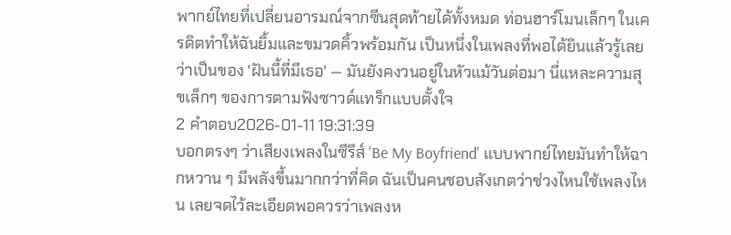พากย์ไทยที่เปลี่ยนอารมณ์จากซีนสุดท้ายได้ทั้งหมด ท่อนฮาร์โมนเล็กๆ ในเครดิตทำให้ฉันยิ้มและขมวดคิ้วพร้อมกัน เป็นหนึ่งในเพลงที่พอได้ยินแล้วรู้เลยว่าเป็นของ 'ฝันนี้ที่มีเธอ' — มันยังคงวนอยู่ในหัวแม้วันต่อมา นี่แหละความสุขเล็กๆ ของการตามฟังซาวด์แทร็กแบบตั้งใจ
2 คำตอบ2026-01-11 19:31:39
บอกตรงๆ ว่าเสียงเพลงในซีรีส์ 'Be My Boyfriend' แบบพากย์ไทยมันทำให้ฉากหวาน ๆ มีพลังขึ้นมากกว่าที่คิด ฉันเป็นคนชอบสังเกตว่าช่วงไหนใช้เพลงไหน เลยจดไว้ละเอียดพอควรว่าเพลงห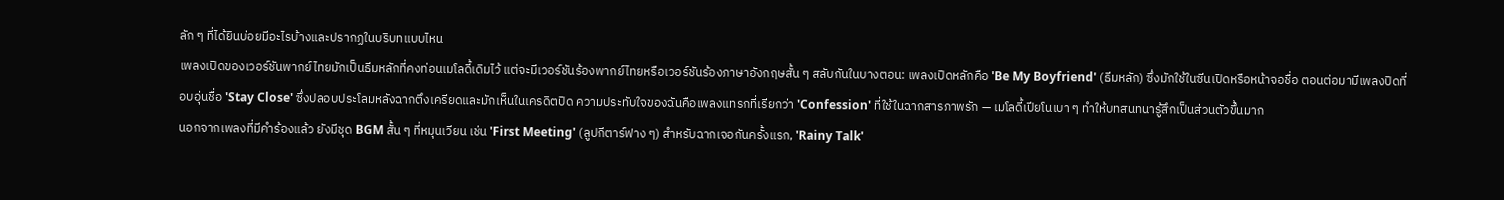ลัก ๆ ที่ได้ยินบ่อยมีอะไรบ้างและปรากฏในบริบทแบบไหน
เพลงเปิดของเวอร์ชันพากย์ไทยมักเป็นธีมหลักที่คงท่อนเมโลดี้เดิมไว้ แต่จะมีเวอร์ชันร้องพากย์ไทยหรือเวอร์ชันร้องภาษาอังกฤษสั้น ๆ สลับกันในบางตอน: เพลงเปิดหลักคือ 'Be My Boyfriend' (ธีมหลัก) ซึ่งมักใช้ในซีนเปิดหรือหน้าจอชื่อ ตอนต่อมามีเพลงปิดที่อบอุ่นชื่อ 'Stay Close' ซึ่งปลอบประโลมหลังฉากตึงเครียดและมักเห็นในเครดิตปิด ความประทับใจของฉันคือเพลงแทรกที่เรียกว่า 'Confession' ที่ใช้ในฉากสารภาพรัก — เมโลดี้เปียโนเบา ๆ ทำให้บทสนทนารู้สึกเป็นส่วนตัวขึ้นมาก
นอกจากเพลงที่มีคำร้องแล้ว ยังมีชุด BGM สั้น ๆ ที่หมุนเวียน เช่น 'First Meeting' (ลูปกีตาร์ฟาง ๆ) สำหรับฉากเจอกันครั้งแรก, 'Rainy Talk'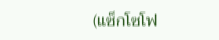(แซ็กโซโฟ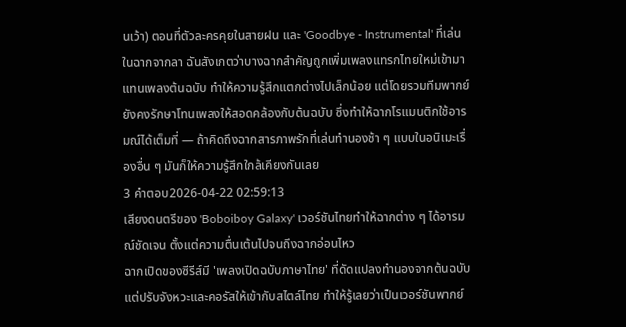นเว้า) ตอนที่ตัวละครคุยในสายฝน และ 'Goodbye - Instrumental' ที่เล่นในฉากจากลา ฉันสังเกตว่าบางฉากสำคัญถูกเพิ่มเพลงแทรกไทยใหม่เข้ามาแทนเพลงต้นฉบับ ทำให้ความรู้สึกแตกต่างไปเล็กน้อย แต่โดยรวมทีมพากย์ยังคงรักษาโทนเพลงให้สอดคล้องกับต้นฉบับ ซึ่งทำให้ฉากโรแมนติกใช้อารมณ์ได้เต็มที่ — ถ้าคิดถึงฉากสารภาพรักที่เล่นทำนองช้า ๆ แบบในอนิเมะเรื่องอื่น ๆ มันก็ให้ความรู้สึกใกล้เคียงกันเลย
3 คำตอบ2026-04-22 02:59:13
เสียงดนตรีของ 'Boboiboy Galaxy' เวอร์ชันไทยทำให้ฉากต่าง ๆ ได้อารมณ์ชัดเจน ตั้งแต่ความตื่นเต้นไปจนถึงฉากอ่อนไหว
ฉากเปิดของซีรีส์มี 'เพลงเปิดฉบับภาษาไทย' ที่ดัดแปลงทำนองจากต้นฉบับแต่ปรับจังหวะและคอรัสให้เข้ากับสไตล์ไทย ทำให้รู้เลยว่าเป็นเวอร์ชันพากย์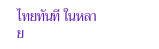ไทยทันที ในหลาย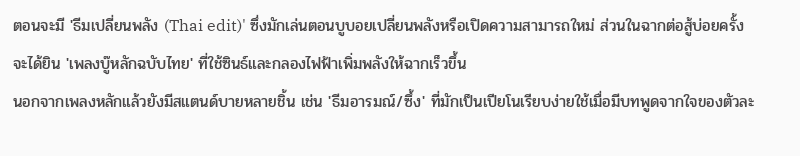ตอนจะมี 'ธีมเปลี่ยนพลัง (Thai edit)' ซึ่งมักเล่นตอนบูบอยเปลี่ยนพลังหรือเปิดความสามารถใหม่ ส่วนในฉากต่อสู้บ่อยครั้งจะได้ยิน 'เพลงบู๊หลักฉบับไทย' ที่ใช้ซินธ์และกลองไฟฟ้าเพิ่มพลังให้ฉากเร็วขึ้น
นอกจากเพลงหลักแล้วยังมีสแตนด์บายหลายชิ้น เช่น 'ธีมอารมณ์/ซึ้ง' ที่มักเป็นเปียโนเรียบง่ายใช้เมื่อมีบทพูดจากใจของตัวละ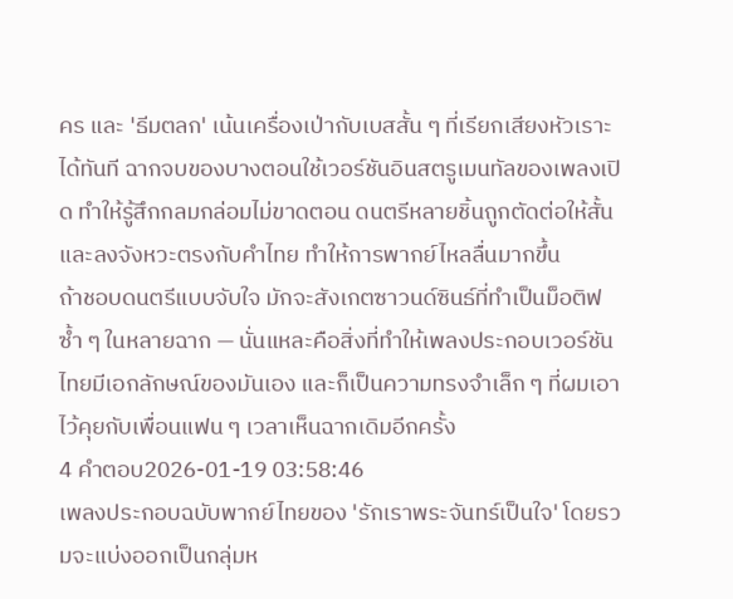คร และ 'ธีมตลก' เน้นเครื่องเป่ากับเบสสั้น ๆ ที่เรียกเสียงหัวเราะได้ทันที ฉากจบของบางตอนใช้เวอร์ชันอินสตรูเมนทัลของเพลงเปิด ทำให้รู้สึกกลมกล่อมไม่ขาดตอน ดนตรีหลายชิ้นถูกตัดต่อให้สั้นและลงจังหวะตรงกับคำไทย ทำให้การพากย์ไหลลื่นมากขึ้น
ถ้าชอบดนตรีแบบจับใจ มักจะสังเกตซาวนด์ซินธ์ที่ทำเป็นม็อติฟซ้ำ ๆ ในหลายฉาก — นั่นแหละคือสิ่งที่ทำให้เพลงประกอบเวอร์ชันไทยมีเอกลักษณ์ของมันเอง และก็เป็นความทรงจำเล็ก ๆ ที่ผมเอาไว้คุยกับเพื่อนแฟน ๆ เวลาเห็นฉากเดิมอีกครั้ง
4 คำตอบ2026-01-19 03:58:46
เพลงประกอบฉบับพากย์ไทยของ 'รักเราพระจันทร์เป็นใจ' โดยรวมจะแบ่งออกเป็นกลุ่มห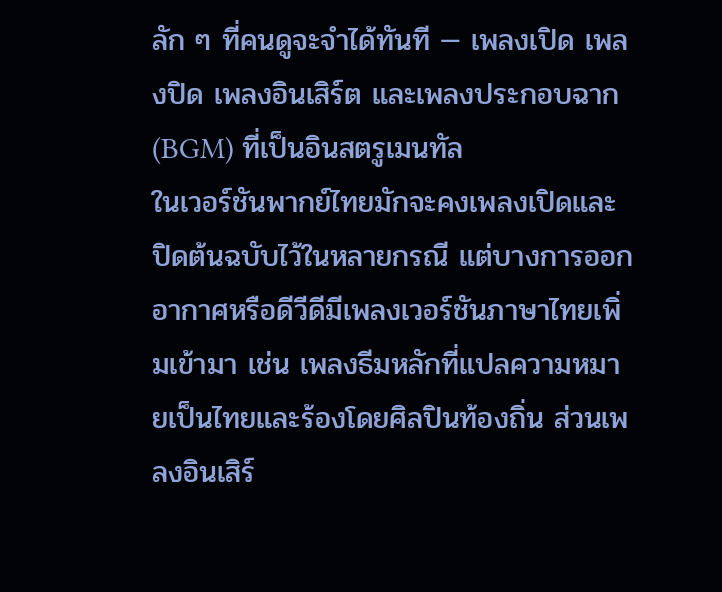ลัก ๆ ที่คนดูจะจำได้ทันที — เพลงเปิด เพลงปิด เพลงอินเสิร์ต และเพลงประกอบฉาก (BGM) ที่เป็นอินสตรูเมนทัล
ในเวอร์ชันพากย์ไทยมักจะคงเพลงเปิดและปิดต้นฉบับไว้ในหลายกรณี แต่บางการออกอากาศหรือดีวีดีมีเพลงเวอร์ชันภาษาไทยเพิ่มเข้ามา เช่น เพลงธีมหลักที่แปลความหมายเป็นไทยและร้องโดยศิลปินท้องถิ่น ส่วนเพลงอินเสิร์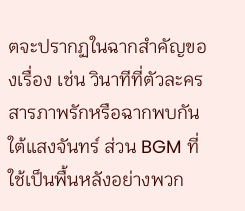ตจะปรากฏในฉากสำคัญของเรื่อง เช่น วินาทีที่ตัวละครสารภาพรักหรือฉากพบกันใต้แสงจันทร์ ส่วน BGM ที่ใช้เป็นพื้นหลังอย่างพวก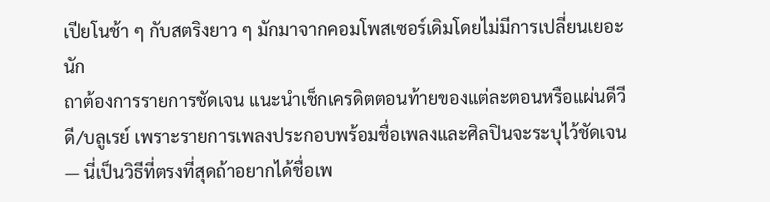เปียโนช้า ๆ กับสตริงยาว ๆ มักมาจากคอมโพสเซอร์เดิมโดยไม่มีการเปลี่ยนเยอะนัก
ถาต้องการรายการชัดเจน แนะนำเช็กเครดิตตอนท้ายของแต่ละตอนหรือแผ่นดีวีดี/บลูเรย์ เพราะรายการเพลงประกอบพร้อมชื่อเพลงและศิลปินจะระบุไว้ชัดเจน — นี่เป็นวิธีที่ตรงที่สุดถ้าอยากได้ชื่อเพ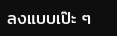ลงแบบเป๊ะ ๆ